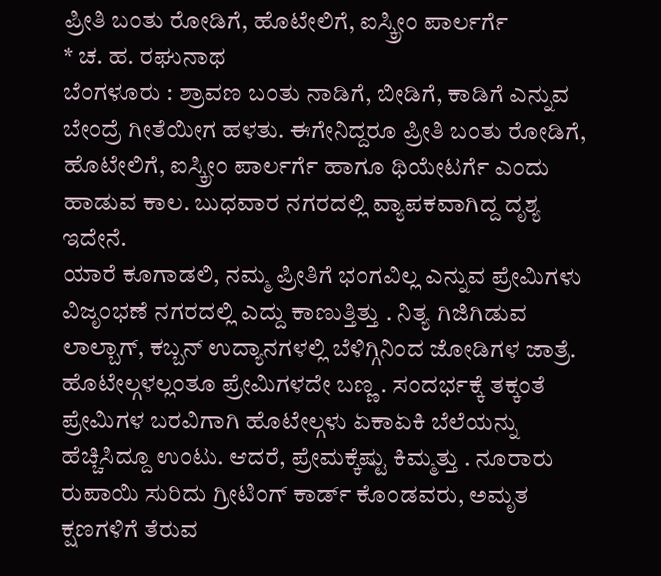ಪ್ರೀತಿ ಬಂತು ರೋಡಿಗೆ, ಹೊಟೇಲಿಗೆ, ಐಸ್ಕ್ರೀಂ ಪಾರ್ಲರ್ಗೆ
* ಚ. ಹ. ರಘುನಾಥ
ಬೆಂಗಳೂರು : ಶ್ರಾವಣ ಬಂತು ನಾಡಿಗೆ, ಬೀಡಿಗೆ, ಕಾಡಿಗೆ ಎನ್ನುವ ಬೇಂದ್ರೆ ಗೀತೆಯೀಗ ಹಳತು. ಈಗೇನಿದ್ದರೂ ಪ್ರೀತಿ ಬಂತು ರೋಡಿಗೆ, ಹೊಟೇಲಿಗೆ, ಐಸ್ಕ್ರೀಂ ಪಾರ್ಲರ್ಗೆ ಹಾಗೂ ಥಿಯೇಟರ್ಗೆ ಎಂದು ಹಾಡುವ ಕಾಲ. ಬುಧವಾರ ನಗರದಲ್ಲಿ ವ್ಯಾಪಕವಾಗಿದ್ದ ದೃಶ್ಯ ಇದೇನೆ.
ಯಾರೆ ಕೂಗಾಡಲಿ, ನಮ್ಮ ಪ್ರೀತಿಗೆ ಭಂಗವಿಲ್ಲ ಎನ್ನುವ ಪ್ರೇಮಿಗಳು ವಿಜೃಂಭಣೆ ನಗರದಲ್ಲಿ ಎದ್ದು ಕಾಣುತ್ತಿತ್ತು . ನಿತ್ಯ ಗಿಜಿಗಿಡುವ ಲಾಲ್ಬಾಗ್, ಕಬ್ಬನ್ ಉದ್ಯಾನಗಳಲ್ಲಿ ಬೆಳಿಗ್ಗಿನಿಂದ ಜೋಡಿಗಳ ಜಾತ್ರೆ. ಹೊಟೇಲ್ಗಳಲ್ಲಂತೂ ಪ್ರೇಮಿಗಳದೇ ಬಣ್ಣ . ಸಂದರ್ಭಕ್ಕೆ ತಕ್ಕಂತೆ ಪ್ರೇಮಿಗಳ ಬರವಿಗಾಗಿ ಹೊಟೇಲ್ಗಳು ಏಕಾಏಕಿ ಬೆಲೆಯನ್ನು ಹೆಚ್ಚಿಸಿದ್ದೂ ಉಂಟು. ಆದರೆ, ಪ್ರೇಮಕ್ಕೆಷ್ಟು ಕಿಮ್ಮತ್ತು . ನೂರಾರು ರುಪಾಯಿ ಸುರಿದು ಗ್ರೀಟಿಂಗ್ ಕಾರ್ಡ್ ಕೊಂಡವರು, ಅಮೃತ ಕ್ಷಣಗಳಿಗೆ ತೆರುವ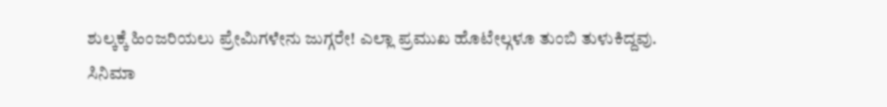ಶುಲ್ಕಕ್ಕೆ ಹಿಂಜರಿಯಲು ಪ್ರೇಮಿಗಳೇನು ಜುಗ್ಗರೇ! ಎಲ್ಲಾ ಪ್ರಮುಖ ಹೊಟೇಲ್ಗಳೂ ತುಂಬಿ ತುಳುಕಿದ್ದವು.
ಸಿನಿಮಾ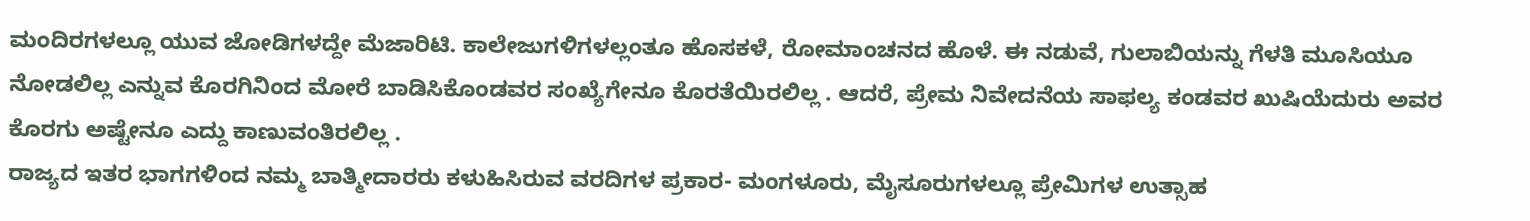ಮಂದಿರಗಳಲ್ಲೂ ಯುವ ಜೋಡಿಗಳದ್ದೇ ಮೆಜಾರಿಟಿ. ಕಾಲೇಜುಗಳಿಗಳಲ್ಲಂತೂ ಹೊಸಕಳೆ, ರೋಮಾಂಚನದ ಹೊಳೆ. ಈ ನಡುವೆ, ಗುಲಾಬಿಯನ್ನು ಗೆಳತಿ ಮೂಸಿಯೂ ನೋಡಲಿಲ್ಲ ಎನ್ನುವ ಕೊರಗಿನಿಂದ ಮೋರೆ ಬಾಡಿಸಿಕೊಂಡವರ ಸಂಖ್ಯೆಗೇನೂ ಕೊರತೆಯಿರಲಿಲ್ಲ . ಆದರೆ, ಪ್ರೇಮ ನಿವೇದನೆಯ ಸಾಫಲ್ಯ ಕಂಡವರ ಖುಷಿಯೆದುರು ಅವರ ಕೊರಗು ಅಷ್ಟೇನೂ ಎದ್ದು ಕಾಣುವಂತಿರಲಿಲ್ಲ .
ರಾಜ್ಯದ ಇತರ ಭಾಗಗಳಿಂದ ನಮ್ಮ ಬಾತ್ಮೀದಾರರು ಕಳುಹಿಸಿರುವ ವರದಿಗಳ ಪ್ರಕಾರ- ಮಂಗಳೂರು, ಮೈಸೂರುಗಳಲ್ಲೂ ಪ್ರೇಮಿಗಳ ಉತ್ಸಾಹ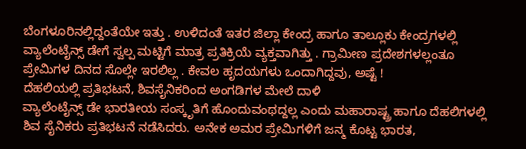ಬೆಂಗಳೂರಿನಲ್ಲಿದ್ದಂತೆಯೇ ಇತ್ತು . ಉಳಿದಂತೆ ಇತರ ಜಿಲ್ಲಾ ಕೇಂದ್ರ ಹಾಗೂ ತಾಲ್ಲೂಕು ಕೇಂದ್ರಗಳಲ್ಲಿ ವ್ಯಾಲೆಂಟೈನ್ಸ್ ಡೇಗೆ ಸ್ವಲ್ಪ ಮಟ್ಟಿಗೆ ಮಾತ್ರ ಪ್ರತಿಕ್ರಿಯೆ ವ್ಯಕ್ತವಾಗಿತ್ತು . ಗ್ರಾಮೀಣ ಪ್ರದೇಶಗಳಲ್ಲಂತೂ ಪ್ರೇಮಿಗಳ ದಿನದ ಸೊಲ್ಲೇ ಇರಲಿಲ್ಲ . ಕೇವಲ ಹೃದಯಗಳು ಒಂದಾಗಿದ್ದವು, ಅಷ್ಟೆ !
ದೆಹಲಿಯಲ್ಲಿ ಪ್ರತಿಭಟನೆ, ಶಿವಸೈನಿಕರಿಂದ ಅಂಗಡಿಗಳ ಮೇಲೆ ದಾಳಿ
ವ್ಯಾಲೆಂಟೈನ್ಸ್ ಡೇ ಭಾರತೀಯ ಸಂಸ್ಕೃತಿಗೆ ಹೊಂದುವಂಥದ್ದಲ್ಲ ಎಂದು ಮಹಾರಾಷ್ಟ್ರ ಹಾಗೂ ದೆಹಲಿಗಳಲ್ಲಿ ಶಿವ ಸೈನಿಕರು ಪ್ರತಿಭಟನೆ ನಡೆಸಿದರು. ಅನೇಕ ಅಮರ ಪ್ರೇಮಿಗಳಿಗೆ ಜನ್ಮ ಕೊಟ್ಟ ಭಾರತ,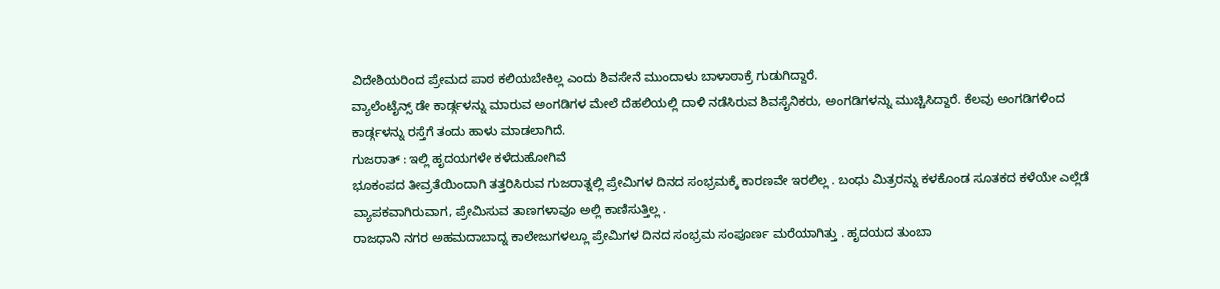ವಿದೇಶಿಯರಿಂದ ಪ್ರೇಮದ ಪಾಠ ಕಲಿಯಬೇಕಿಲ್ಲ ಎಂದು ಶಿವಸೇನೆ ಮುಂದಾಳು ಬಾಳಾಠಾಕ್ರೆ ಗುಡುಗಿದ್ದಾರೆ.
ವ್ಯಾಲೆಂಟೈನ್ಸ್ ಡೇ ಕಾರ್ಡ್ಗಳನ್ನು ಮಾರುವ ಅಂಗಡಿಗಳ ಮೇಲೆ ದೆಹಲಿಯಲ್ಲಿ ದಾಳಿ ನಡೆಸಿರುವ ಶಿವಸೈನಿಕರು, ಅಂಗಡಿಗಳನ್ನು ಮುಚ್ಚಿಸಿದ್ದಾರೆ. ಕೆಲವು ಅಂಗಡಿಗಳಿಂದ ಕಾರ್ಡ್ಗಳನ್ನು ರಸ್ತೆಗೆ ತಂದು ಹಾಳು ಮಾಡಲಾಗಿದೆ.
ಗುಜರಾತ್ : ಇಲ್ಲಿ ಹೃದಯಗಳೇ ಕಳೆದುಹೋಗಿವೆ
ಭೂಕಂಪದ ತೀವ್ರತೆಯಿಂದಾಗಿ ತತ್ತರಿಸಿರುವ ಗುಜರಾತ್ನಲ್ಲಿ ಪ್ರೇಮಿಗಳ ದಿನದ ಸಂಭ್ರಮಕ್ಕೆ ಕಾರಣವೇ ಇರಲಿಲ್ಲ . ಬಂಧು ಮಿತ್ರರನ್ನು ಕಳಕೊಂಡ ಸೂತಕದ ಕಳೆಯೇ ಎಲ್ಲೆಡೆ ವ್ಯಾಪಕವಾಗಿರುವಾಗ, ಪ್ರೇಮಿಸುವ ತಾಣಗಳಾವೂ ಅಲ್ಲಿ ಕಾಣಿಸುತ್ತಿಲ್ಲ .
ರಾಜಧಾನಿ ನಗರ ಅಹಮದಾಬಾದ್ನ ಕಾಲೇಜುಗಳಲ್ಲೂ ಪ್ರೇಮಿಗಳ ದಿನದ ಸಂಭ್ರಮ ಸಂಪೂರ್ಣ ಮರೆಯಾಗಿತ್ತು . ಹೃದಯದ ತುಂಬಾ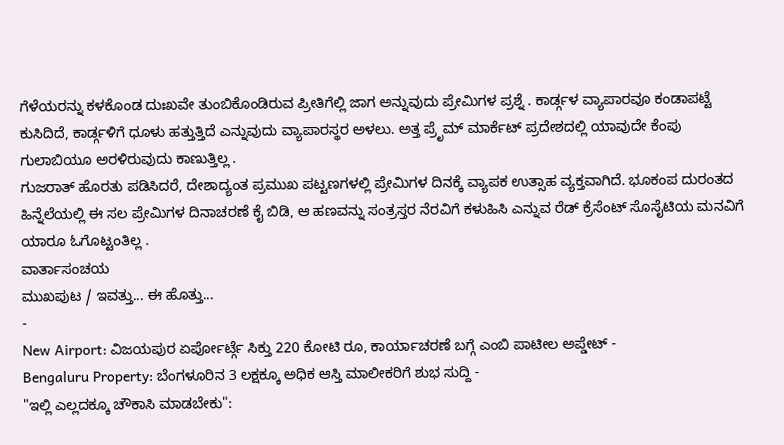ಗೆಳೆಯರನ್ನು ಕಳಕೊಂಡ ದುಃಖವೇ ತುಂಬಿಕೊಂಡಿರುವ ಪ್ರೀತಿಗೆಲ್ಲಿ ಜಾಗ ಅನ್ನುವುದು ಪ್ರೇಮಿಗಳ ಪ್ರಶ್ನೆ . ಕಾರ್ಡ್ಗಳ ವ್ಯಾಪಾರವೂ ಕಂಡಾಪಟ್ಟೆ ಕುಸಿದಿದೆ, ಕಾರ್ಡ್ಗಳಿಗೆ ಧೂಳು ಹತ್ತುತ್ತಿದೆ ಎನ್ನುವುದು ವ್ಯಾಪಾರಸ್ಥರ ಅಳಲು. ಅತ್ತ ಪ್ರೆೃಮ್ ಮಾರ್ಕೆಟ್ ಪ್ರದೇಶದಲ್ಲಿ ಯಾವುದೇ ಕೆಂಪು ಗುಲಾಬಿಯೂ ಅರಳಿರುವುದು ಕಾಣುತ್ತಿಲ್ಲ .
ಗುಜರಾತ್ ಹೊರತು ಪಡಿಸಿದರೆ, ದೇಶಾದ್ಯಂತ ಪ್ರಮುಖ ಪಟ್ಟಣಗಳಲ್ಲಿ ಪ್ರೇಮಿಗಳ ದಿನಕ್ಕೆ ವ್ಯಾಪಕ ಉತ್ಸಾಹ ವ್ಯಕ್ತವಾಗಿದೆ. ಭೂಕಂಪ ದುರಂತದ ಹಿನ್ನೆಲೆಯಲ್ಲಿ ಈ ಸಲ ಪ್ರೇಮಿಗಳ ದಿನಾಚರಣೆ ಕೈ ಬಿಡಿ, ಆ ಹಣವನ್ನು ಸಂತ್ರಸ್ತರ ನೆರವಿಗೆ ಕಳುಹಿಸಿ ಎನ್ನುವ ರೆಡ್ ಕ್ರೆಸೆಂಟ್ ಸೊಸೈಟಿಯ ಮನವಿಗೆ ಯಾರೂ ಓಗೊಟ್ಟಂತಿಲ್ಲ .
ವಾರ್ತಾಸಂಚಯ
ಮುಖಪುಟ / ಇವತ್ತು... ಈ ಹೊತ್ತು...
-
New Airport: ವಿಜಯಪುರ ಏರ್ಪೋರ್ಟ್ಗೆ ಸಿಕ್ತು 220 ಕೋಟಿ ರೂ, ಕಾರ್ಯಾಚರಣೆ ಬಗ್ಗೆ ಎಂಬಿ ಪಾಟೀಲ ಅಪ್ಡೇಟ್ -
Bengaluru Property: ಬೆಂಗಳೂರಿನ 3 ಲಕ್ಷಕ್ಕೂ ಅಧಿಕ ಆಸ್ತಿ ಮಾಲೀಕರಿಗೆ ಶುಭ ಸುದ್ದಿ -
"ಇಲ್ಲಿ ಎಲ್ಲದಕ್ಕೂ ಚೌಕಾಸಿ ಮಾಡಬೇಕು":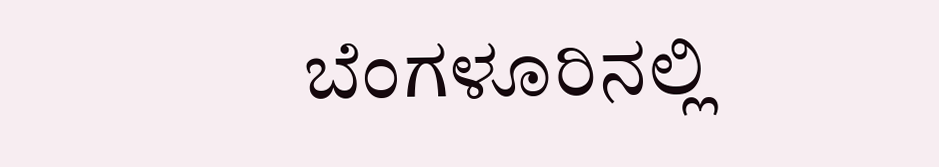ಬೆಂಗಳೂರಿನಲ್ಲಿ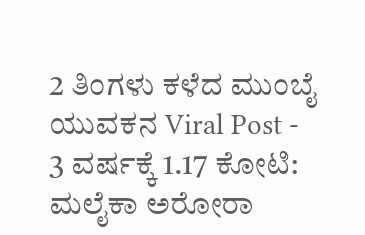2 ತಿಂಗಳು ಕಳೆದ ಮುಂಬೈ ಯುವಕನ Viral Post -
3 ವರ್ಷಕ್ಕೆ 1.17 ಕೋಟಿ: ಮಲೈಕಾ ಅರೋರಾ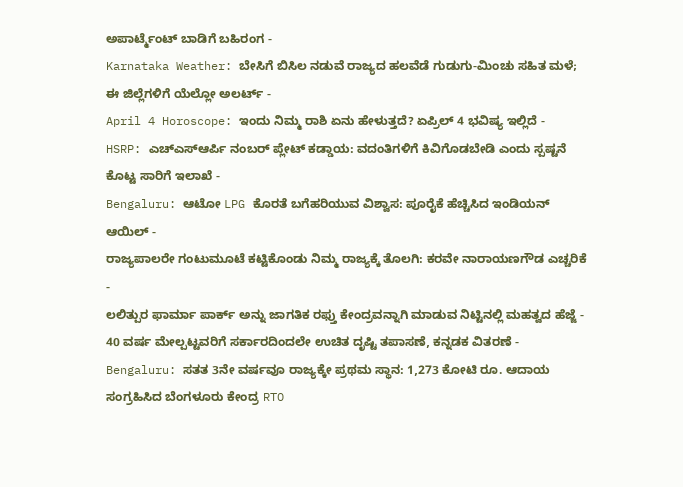ಅಪಾರ್ಟ್ಮೆಂಟ್ ಬಾಡಿಗೆ ಬಹಿರಂಗ -
Karnataka Weather: ಬೇಸಿಗೆ ಬಿಸಿಲ ನಡುವೆ ರಾಜ್ಯದ ಹಲವೆಡೆ ಗುಡುಗು-ಮಿಂಚು ಸಹಿತ ಮಳೆ; ಈ ಜಿಲ್ಲೆಗಳಿಗೆ ಯೆಲ್ಲೋ ಅಲರ್ಟ್ -
April 4 Horoscope: ಇಂದು ನಿಮ್ಮ ರಾಶಿ ಏನು ಹೇಳುತ್ತದೆ? ಏಪ್ರಿಲ್ 4 ಭವಿಷ್ಯ ಇಲ್ಲಿದೆ -
HSRP: ಎಚ್ಎಸ್ಆರ್ಪಿ ನಂಬರ್ ಪ್ಲೇಟ್ ಕಡ್ಡಾಯ: ವದಂತಿಗಳಿಗೆ ಕಿವಿಗೊಡಬೇಡಿ ಎಂದು ಸ್ಪಷ್ಟನೆ ಕೊಟ್ಟ ಸಾರಿಗೆ ಇಲಾಖೆ -
Bengaluru: ಆಟೋ LPG ಕೊರತೆ ಬಗೆಹರಿಯುವ ವಿಶ್ವಾಸ: ಪೂರೈಕೆ ಹೆಚ್ಚಿಸಿದ ಇಂಡಿಯನ್ ಆಯಿಲ್ -
ರಾಜ್ಯಪಾಲರೇ ಗಂಟುಮೂಟೆ ಕಟ್ಟಿಕೊಂಡು ನಿಮ್ಮ ರಾಜ್ಯಕ್ಕೆ ತೊಲಗಿ: ಕರವೇ ನಾರಾಯಣಗೌಡ ಎಚ್ಚರಿಕೆ -
ಲಲಿತ್ಪುರ ಫಾರ್ಮಾ ಪಾರ್ಕ್ ಅನ್ನು ಜಾಗತಿಕ ರಫ್ತು ಕೇಂದ್ರವನ್ನಾಗಿ ಮಾಡುವ ನಿಟ್ಟಿನಲ್ಲಿ ಮಹತ್ವದ ಹೆಜ್ಜೆ -
40 ವರ್ಷ ಮೇಲ್ಪಟ್ಟವರಿಗೆ ಸರ್ಕಾರದಿಂದಲೇ ಉಚಿತ ದೃಷ್ಟಿ ತಪಾಸಣೆ, ಕನ್ನಡಕ ವಿತರಣೆ -
Bengaluru: ಸತತ 3ನೇ ವರ್ಷವೂ ರಾಜ್ಯಕ್ಕೇ ಪ್ರಥಮ ಸ್ಥಾನ: 1,273 ಕೋಟಿ ರೂ. ಆದಾಯ ಸಂಗ್ರಹಿಸಿದ ಬೆಂಗಳೂರು ಕೇಂದ್ರ RTO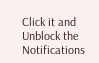Click it and Unblock the Notifications